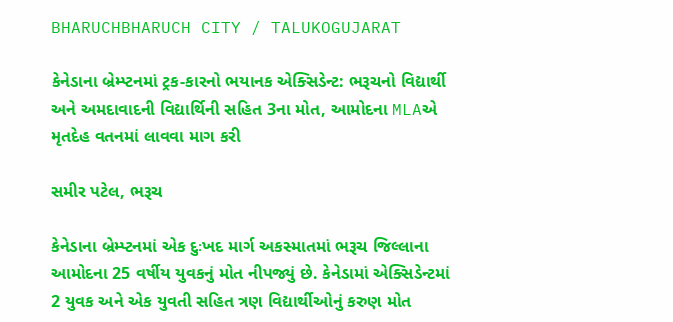BHARUCHBHARUCH CITY / TALUKOGUJARAT

કેનેડાના બ્રેમ્પ્ટનમાં ટ્રક-કારનો ભયાનક એક્સિડેન્ટ: ભરૂચનો વિદ્યાર્થી અને અમદાવાદની વિદ્યાર્થિની સહિત 3ના મોત, આમોદના MLAએ મૃતદેહ વતનમાં લાવવા માગ કરી

સમીર પટેલ, ભરૂચ

કેનેડાના બ્રેમ્પ્ટનમાં એક દુઃખદ માર્ગ અકસ્માતમાં ભરૂચ જિલ્લાના આમોદના 25 વર્ષીય યુવકનું મોત નીપજ્યું છે. કેનેડામાં એક્સિડેન્ટમાં 2 યુવક અને એક યુવતી સહિત ત્રણ વિદ્યાર્થીઓનું કરુણ મોત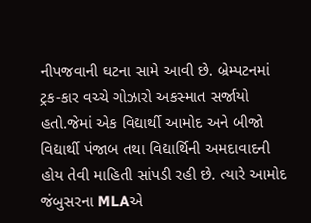નીપજવાની ઘટના સામે આવી છે. બ્રેમ્પટનમાં ટ્રક-કાર વચ્ચે ગોઝારો અકસ્માત સર્જાયો હતો.જેમાં એક વિદ્યાર્થી આમોદ અને બીજો વિદ્યાર્થી પંજાબ તથા વિદ્યાર્થિની અમદાવાદની હોય તેવી માહિતી સાંપડી રહી છે. ત્યારે આમોદ જંબુસરના MLAએ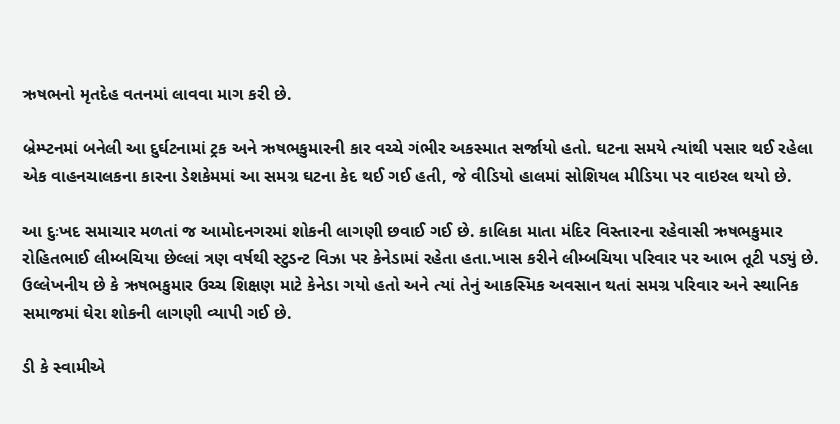ઋષભનો મૃતદેહ વતનમાં લાવવા માગ કરી છે.

બ્રેમ્પ્ટનમાં બનેલી આ દુર્ઘટનામાં ટ્રક અને ઋષભકુમારની કાર વચ્ચે ગંભીર અકસ્માત સર્જાયો હતો. ઘટના સમયે ત્યાંથી પસાર થઈ રહેલા એક વાહનચાલકના કારના ડેશકેમમાં આ સમગ્ર ઘટના કેદ થઈ ગઈ હતી, જે વીડિયો હાલમાં સોશિયલ મીડિયા પર વાઇરલ થયો છે.

આ દુઃખદ સમાચાર મળતાં જ આમોદનગરમાં શોકની લાગણી છવાઈ ગઈ છે. કાલિકા માતા મંદિર વિસ્તારના રહેવાસી ઋષભકુમાર રોહિતભાઈ લીમ્બચિયા છેલ્લાં ત્રણ વર્ષથી સ્ટુડન્ટ વિઝા પર કેનેડામાં રહેતા હતા.ખાસ કરીને લીમ્બચિયા પરિવાર પર આભ તૂટી પડ્યું છે. ઉલ્લેખનીય છે કે ઋષભકુમાર ઉચ્ચ શિક્ષણ માટે કેનેડા ગયો હતો અને ત્યાં તેનું આકસ્મિક અવસાન થતાં સમગ્ર પરિવાર અને સ્થાનિક સમાજમાં ઘેરા શોકની લાગણી વ્યાપી ગઈ છે.

ડી કે સ્વામીએ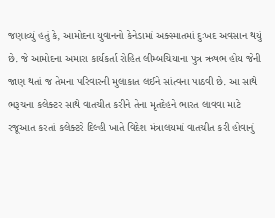જણાવ્યું હતું કે, આમોદના યુવાનનો કેનેડામાં અક્સ્માતમાં દુઃખદ અવસાન થયું છે. જે આમોદના અમારા કાર્યકર્તા રોહિત લીમ્બચિયાના પુત્ર ઋષભ હોય જેની જાણ થતાં જ તેમના પરિવારની મુલાકાત લઈને સાંત્વના પાઠવી છે. આ સાથે ભરૂચના કલેક્ટર સાથે વાતચીત કરીને તેના મૃતદેહને ભારત લાવવા માટે રજૂઆત કરતાં કલેક્ટરે દિલ્હી ખાતે વિદેશ મંત્રાલયમાં વાતચીત કરી હોવાનું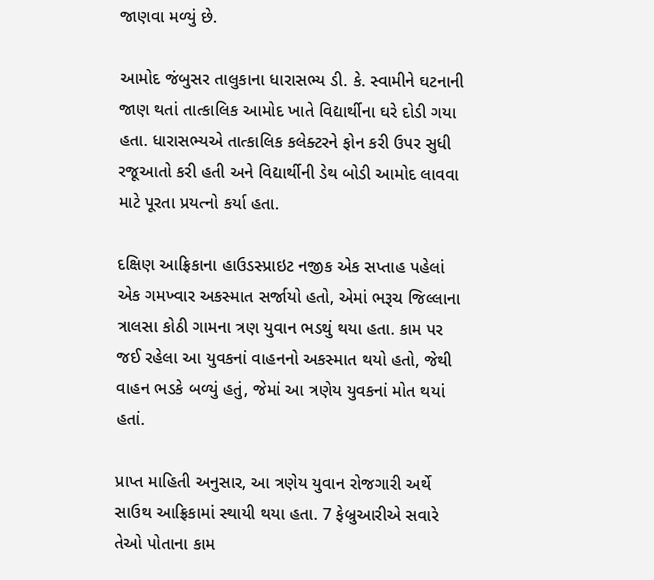જાણવા મળ્યું છે.

આમોદ જંબુસર તાલુકાના ધારાસભ્ય ડી. કે. સ્વામીને ઘટનાની જાણ થતાં તાત્કાલિક આમોદ ખાતે વિદ્યાર્થીના ઘરે દોડી ગયા હતા. ધારાસભ્યએ તાત્કાલિક કલેક્ટરને ફોન કરી ઉપર સુધી રજૂઆતો કરી હતી અને વિદ્યાર્થીની ડેથ બોડી આમોદ લાવવા માટે પૂરતા પ્રયત્નો કર્યા હતા.

દક્ષિણ આફ્રિકાના હાઉડસ્પ્રાઇટ નજીક એક સપ્તાહ પહેલાં એક ગમખ્વાર અકસ્માત સર્જાયો હતો, એમાં ભરૂચ જિલ્લાના ત્રાલસા કોઠી ગામના ત્રણ યુવાન ભડથું થયા હતા. કામ પર જઈ રહેલા આ યુવકનાં વાહનનો અકસ્માત થયો હતો, જેથી વાહન ભડકે બળ્યું હતું, જેમાં આ ત્રણેય યુવકનાં મોત થયાં હતાં.

પ્રાપ્ત માહિતી અનુસાર, આ ત્રણેય યુવાન રોજગારી અર્થે સાઉથ આફ્રિકામાં સ્થાયી થયા હતા. 7 ફેબ્રુઆરીએ સવારે તેઓ પોતાના કામ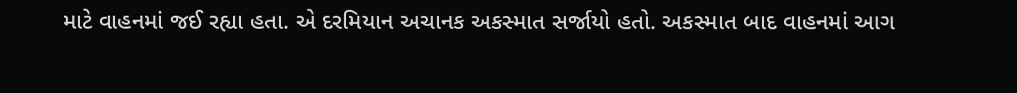માટે વાહનમાં જઈ રહ્યા હતા. એ દરમિયાન અચાનક અકસ્માત સર્જાયો હતો. અકસ્માત બાદ વાહનમાં આગ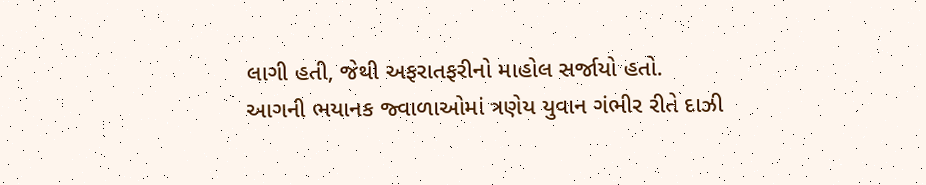લાગી હતી, જેથી અફરાતફરીનો માહોલ સર્જાયો હતો. આગની ભયાનક જ્વાળાઓમાં ત્રણેય યુવાન ગંભીર રીતે દાઝી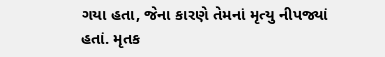ગયા હતા, જેના કારણે તેમનાં મૃત્યુ નીપજ્યાં હતાં. મૃતક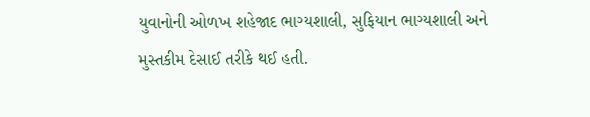યુવાનોની ઓળખ શહેજાદ ભાગ્યશાલી, સુફિયાન ભાગ્યશાલી અને મુસ્તકીમ દેસાઈ તરીકે થઈ હતી.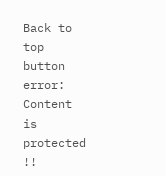Back to top button
error: Content is protected !!